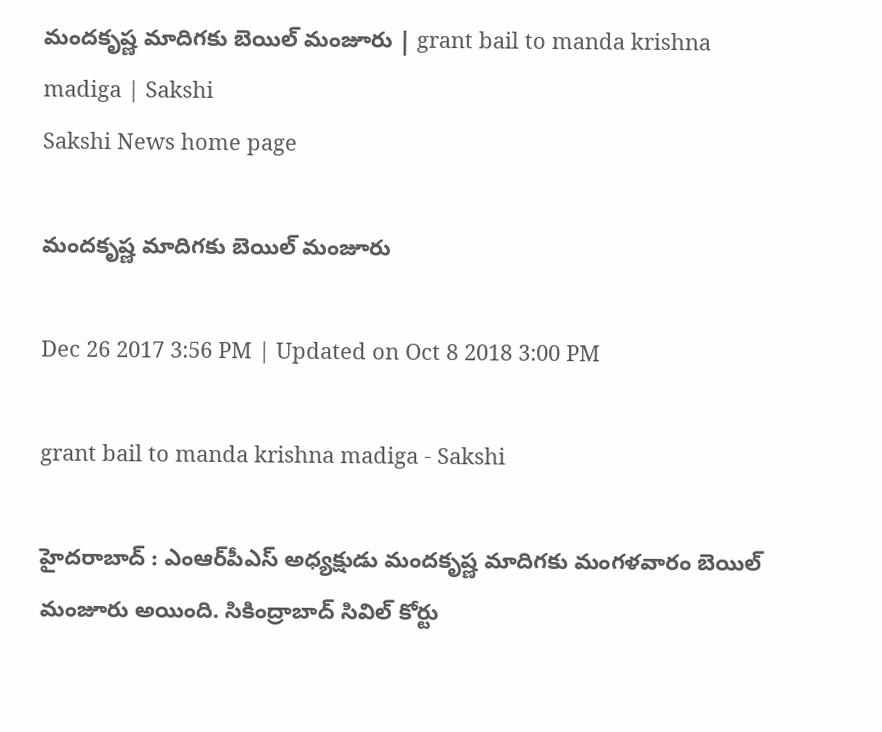మందకృష్ణ మాదిగకు బెయిల్‌ మంజూరు | grant bail to manda krishna madiga | Sakshi
Sakshi News home page

మందకృష్ణ మాదిగకు బెయిల్‌ మంజూరు

Dec 26 2017 3:56 PM | Updated on Oct 8 2018 3:00 PM

grant bail to manda krishna madiga - Sakshi

హైదరాబాద్‌ : ఎంఆర్‌పీఎస్‌ అధ్యక్షుడు మందకృష్ణ మాదిగకు మంగళవారం బెయిల్ మంజూరు అయింది. సికింద్రాబాద్ సివిల్ కోర్టు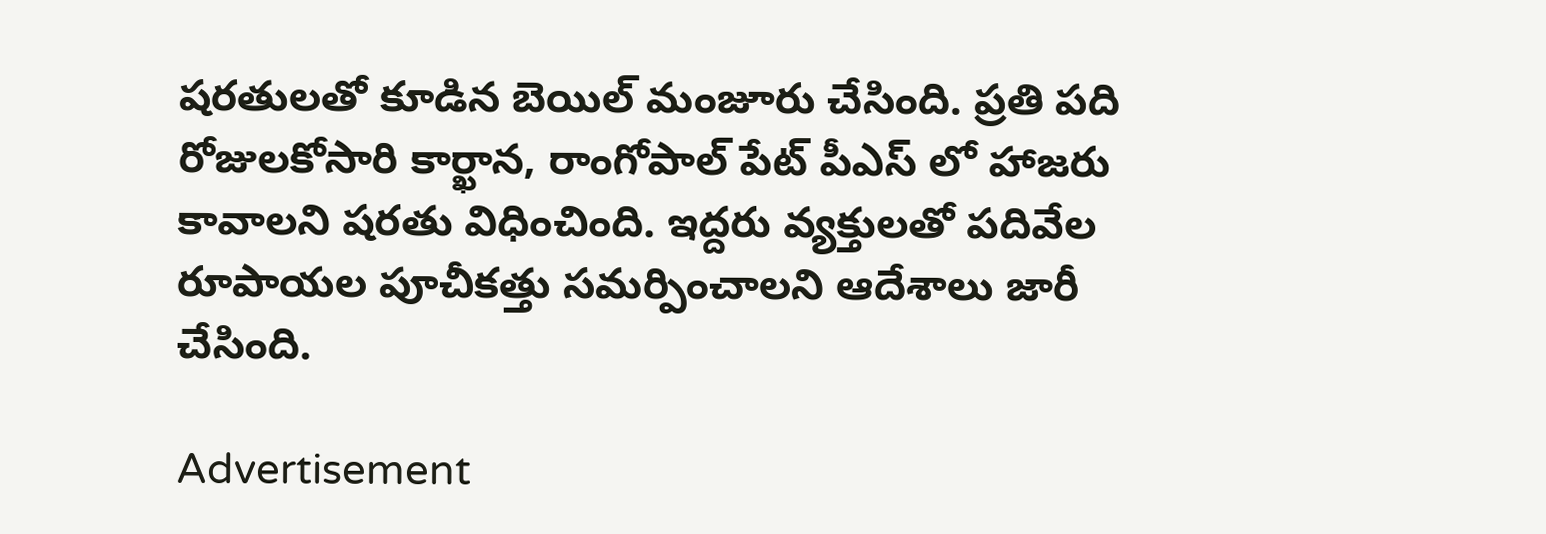షరతులతో కూడిన బెయిల్‌ మంజూరు చేసింది. ప్రతి పది రోజులకోసారి కార్ఖాన, రాంగోపాల్ పేట్ పీఎస్ లో హాజరు కావాలని షరతు విధించింది. ఇద్దరు వ్యక్తులతో పదివేల రూపాయల పూచీకత్తు సమర్పించాలని ఆదేశాలు జారీ చేసింది.

Advertisement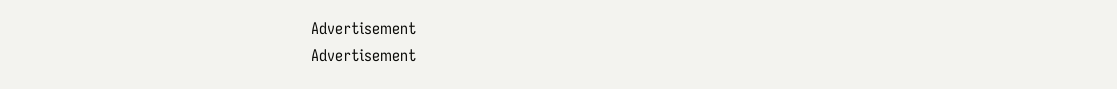Advertisement
Advertisement